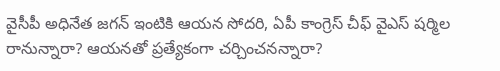వైసీపీ అధినేత జగన్ ఇంటికి ఆయన సోదరి, ఏపీ కాంగ్రెస్ చీఫ్ వైఎస్ షర్మిల రానున్నారా? ఆయనతో ప్రత్యేకంగా చర్చించనన్నారా?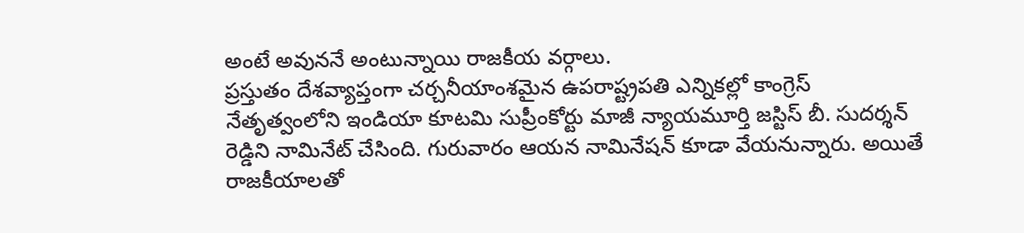అంటే అవుననే అంటున్నాయి రాజకీయ వర్గాలు.
ప్రస్తుతం దేశవ్యాప్తంగా చర్చనీయాంశమైన ఉపరాష్ట్రపతి ఎన్నికల్లో కాంగ్రెస్ నేతృత్వంలోని ఇండియా కూటమి సుప్రీంకోర్టు మాజీ న్యాయమూర్తి జస్టిస్ బీ. సుదర్శన్ రెడ్డిని నామినేట్ చేసింది. గురువారం ఆయన నామినేషన్ కూడా వేయనున్నారు. అయితే రాజకీయాలతో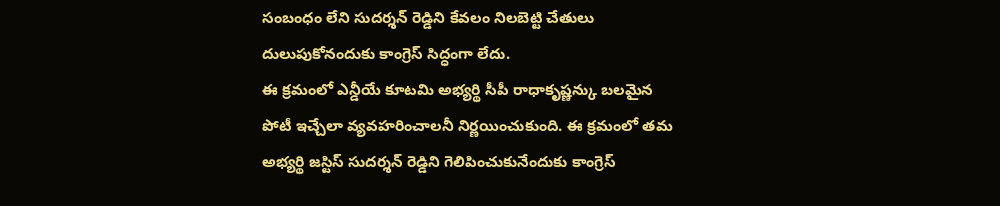సంబంధం లేని సుదర్శన్ రెడ్డిని కేవలం నిలబెట్టి చేతులు దులుపుకోనందుకు కాంగ్రెస్ సిద్ధంగా లేదు.
ఈ క్రమంలో ఎన్డీయే కూటమి అభ్యర్థి సీపీ రాధాకృష్ణన్కు బలమైన పోటీ ఇచ్చేలా వ్యవహరించాలనీ నిర్ణయించుకుంది. ఈ క్రమంలో తమ అభ్యర్థి జస్టిస్ సుదర్శన్ రెడ్డిని గెలిపించుకునేందుకు కాంగ్రెస్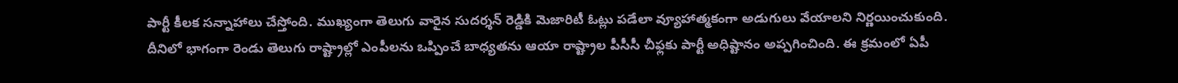పార్టీ కీలక సన్నాహాలు చేస్తోంది. ముఖ్యంగా తెలుగు వారైన సుదర్శన్ రెడ్డికి మెజారిటీ ఓట్లు పడేలా వ్యూహాత్మకంగా అడుగులు వేయాలని నిర్ణయించుకుంది.
దీనిలో భాగంగా రెండు తెలుగు రాష్ట్రాల్లో ఎంపీలను ఒప్పించే బాధ్యతను ఆయా రాష్ట్రాల పీసీసీ చీఫ్లకు పార్టీ అధిష్టానం అప్పగించింది. ఈ క్రమంలో ఏపీ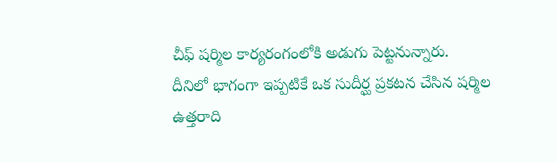చీఫ్ షర్మిల కార్యరంగంలోకి అడుగు పెట్టనున్నారు.
దీనిలో భాగంగా ఇప్పటికే ఒక సుదీర్ఘ ప్రకటన చేసిన షర్మిల ఉత్తరాది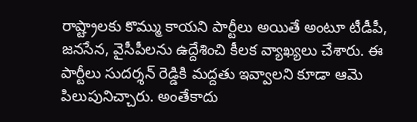రాష్ట్రాలకు కొమ్ము కాయని పార్టీలు అయితే అంటూ టీడీపీ, జనసేన, వైసీపీలను ఉద్దేశించి కీలక వ్యాఖ్యలు చేశారు. ఈ పార్టీలు సుదర్శన్ రెడ్డికి మద్దతు ఇవ్వాలని కూడా ఆమె పిలుపునిచ్చారు. అంతేకాదు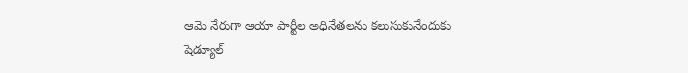ఆమె నేరుగా ఆయా పార్టీల అధినేతలను కలుసుకునేందుకు షెడ్యూల్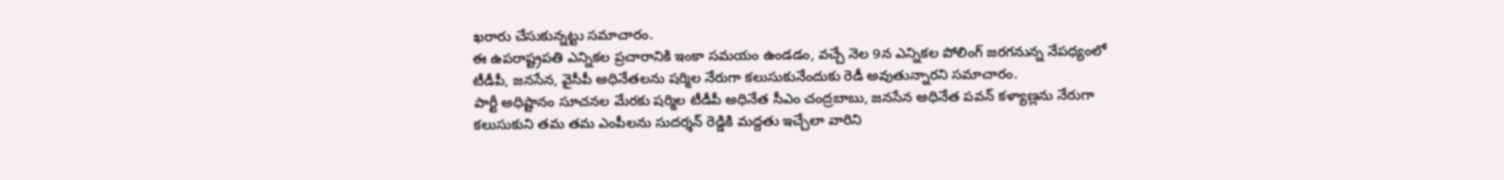ఖరారు చేసుకున్నట్టు సమాచారం.
ఈ ఉపరాష్ట్రపతి ఎన్నికల ప్రచారానికి ఇంకా సమయం ఉండడం, వచ్చే నెల 9న ఎన్నికల పోలింగ్ జరగనున్న నేపధ్యంలో టీడీపీ, జనసేన, వైసీపీ అధినేతలను షర్మిల నేరుగా కలుసుకునేందుకు రెడీ అవుతున్నారని సమాచారం.
పార్టీ అధిష్టానం సూచనల మేరకు షర్మిల టీడీపీ అధినేత సీఎం చంద్రబాబు, జనసేన అధినేత పవన్ కళ్యాణ్లను నేరుగా కలుసుకుని తమ తమ ఎంపీలను సుదర్శన్ రెడ్డికి మద్దతు ఇచ్చేలా వారిని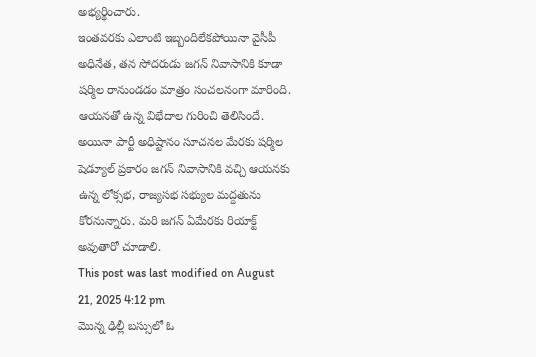అభ్యర్థించారు.
ఇంతవరకు ఎలాంటి ఇబ్బందిలేకపోయినా వైసీపీ అధినేత, తన సోదరుడు జగన్ నివాసానికి కూడా షర్మిల రానుండడం మాత్రం సంచలనంగా మారింది. ఆయనతో ఉన్న విభేదాల గురించి తెలిసిందే. అయినా పార్టీ అధిష్టానం సూచనల మేరకు షర్మిల షెడ్యూల్ ప్రకారం జగన్ నివాసానికి వచ్చి ఆయనకు ఉన్న లోక్సభ, రాజ్యసభ సభ్యుల మద్దతును కోరనున్నారు. మరి జగన్ ఏమేరకు రియాక్ట్ అవుతారో చూడాలి.
This post was last modified on August 21, 2025 4:12 pm
మొన్న ఢిల్లీ బస్సులో ఓ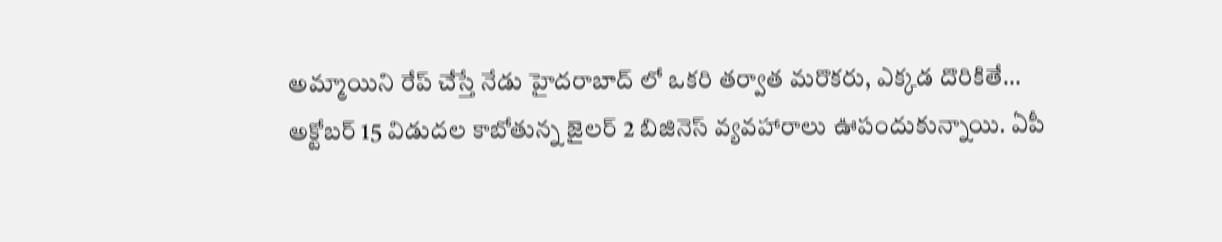అమ్మాయిని రేప్ చేస్తే నేడు హైదరాబాద్ లో ఒకరి తర్వాత మరొకరు, ఎక్కడ దొరికితే…
అక్టోబర్ 15 విడుదల కాబోతున్న జైలర్ 2 బిజినెస్ వ్యవహారాలు ఊపందుకున్నాయి. ఏపీ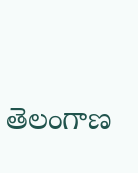తెలంగాణ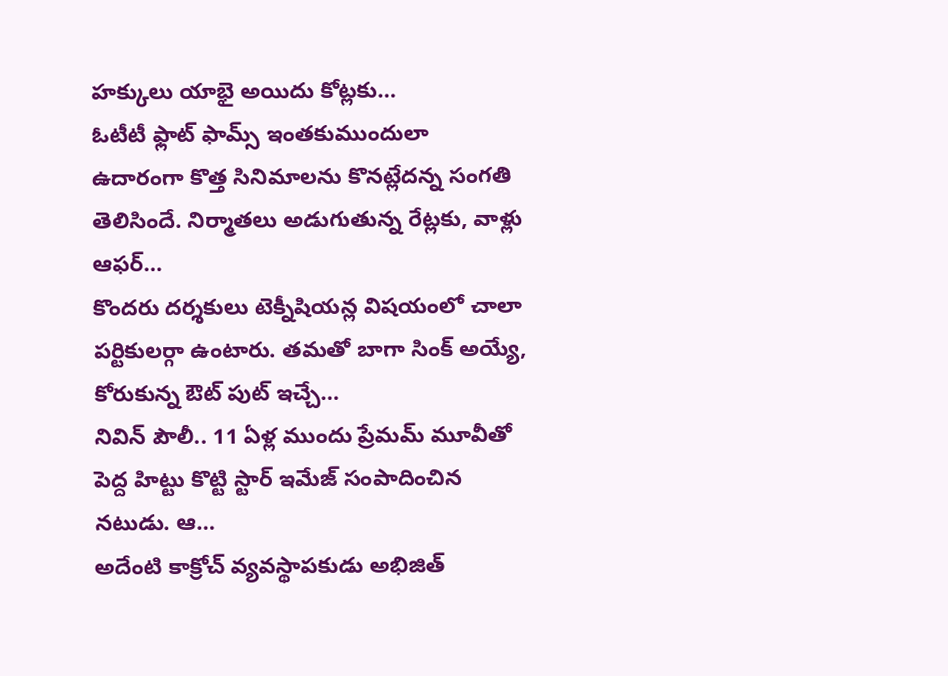హక్కులు యాభై అయిదు కోట్లకు…
ఓటీటీ ఫ్లాట్ ఫామ్స్ ఇంతకుముందులా ఉదారంగా కొత్త సినిమాలను కొనట్లేదన్న సంగతి తెలిసిందే. నిర్మాతలు అడుగుతున్న రేట్లకు, వాళ్లు ఆఫర్…
కొందరు దర్శకులు టెక్నీషియన్ల విషయంలో చాలా పర్టికులర్గా ఉంటారు. తమతో బాగా సింక్ అయ్యే, కోరుకున్న ఔట్ పుట్ ఇచ్చే…
నివిన్ పౌలీ.. 11 ఏళ్ల ముందు ప్రేమమ్ మూవీతో పెద్ద హిట్టు కొట్టి స్టార్ ఇమేజ్ సంపాదించిన నటుడు. ఆ…
అదేంటి కాక్రోచ్ వ్యవస్థాపకుడు అభిజిత్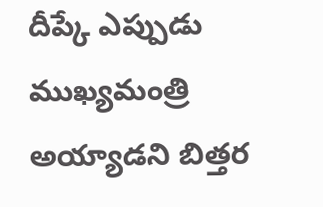దీప్కే ఎప్పుడు ముఖ్యమంత్రి అయ్యాడని బిత్తర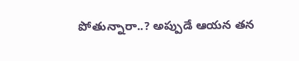పోతున్నారా..? అప్పుడే ఆయన తన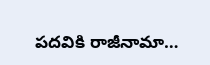పదవికి రాజీనామా…